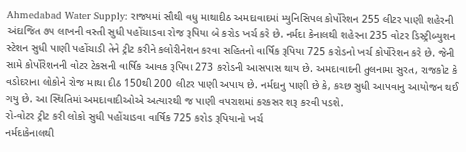Ahmedabad Water Supply: રાજ્યમાં સૌથી વધુ માથાદીઠ અમદાવાદમાં મ્યુનિસિપલ કોર્પોરેશન 255 લીટર પાણી શહેરની અંદાજિત ૭૫ લાખની વસ્તી સુધી પહોંચાડવા રોજ રૂપિયા બે કરોડ ખર્ચ કરે છે. નર્મદા કેનાલથી શહેરના 235 વોટર ડિસ્ટ્રીબ્યુશન સ્ટેશન સુધી પાણી પહોંચાડી તેને ટ્રીટ કરીને કલોરીનેશન કરવા સહિતનો વાર્ષિક રૂપિયા 725 કરોડનો ખર્ચ કોર્પોરેશન કરે છે. જેની સામે કોર્પોરેશનની વોટર ટેકસની વાર્ષિક આવક રૂપિયા 273 કરોડની આસપાસ થાય છે. અમદાવાદની તુલનામા સુરત, રાજકોટ કે વડોદરાના લોકોને રોજ માથા દીઠ 150થી 200 લીટર પાણી અપાય છે. નર્મદાનુ પાણી છે કે, કચ્છ સુધી આપવાનુ આયોજન થઈ ગયુ છે. આ સ્થિતિમાં અમદાવાદીઓએ અત્યારથી જ પાણી વપરાશમાં કરકસર શરૂ કરવી પડશે.
રો-વોટર ટ્રીટ કરી લોકો સુધી પહોંચાડવા વાર્ષિક 725 કરોડ રૂપિયાનો ખર્ચ
નર્મદાકેનાલથી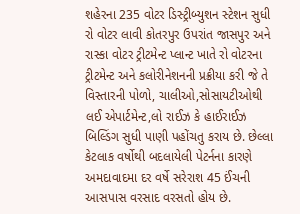શહેરના 235 વોટર ડિસ્ટ્રીબ્યુશન સ્ટેશન સુધી રો વોટર લાવી કોતરપુર ઉપરાંત જાસપુર અને રાસ્કા વોટર ટ્રીટમેન્ટ પ્લાન્ટ ખાતે રો વોટરના ટ્રીટમેન્ટ અને કલોરીનેશનની પ્રક્રીયા કરી જે તે વિસ્તારની પોળો, ચાલીઓ,સોસાયટીઓથી લઈ એપાર્ટમેન્ટ,લો રાઈઝ કે હાઈરાઈઝ બિલ્ડિંગ સુધી પાણી પહોંચતુ કરાય છે. છેલ્લા કેટલાક વર્ષોથી બદલાયેલી પેટર્નના કારણે અમદાવાદમા દર વર્ષે સરેરાશ 45 ઈંચની આસપાસ વરસાદ વરસતો હોય છે.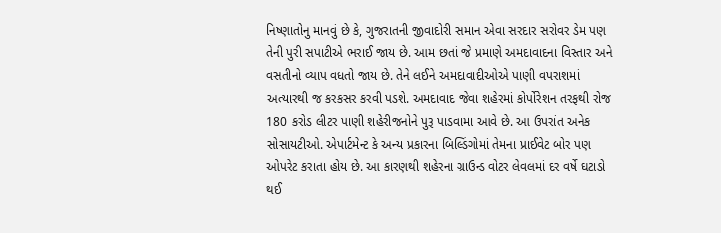નિષ્ણાતોનુ માનવું છે કે, ગુજરાતની જીવાદોરી સમાન એવા સરદાર સરોવર ડેમ પણ તેની પુરી સપાટીએ ભરાઈ જાય છે. આમ છતાં જે પ્રમાણે અમદાવાદના વિસ્તાર અને વસતીનો વ્યાપ વધતો જાય છે. તેને લઈને અમદાવાદીઓએ પાણી વપરાશમાં અત્યારથી જ કરકસર કરવી પડશે. અમદાવાદ જેવા શહેરમાં કોર્પોરેશન તરફથી રોજ 180 કરોડ લીટર પાણી શહેરીજનોને પુરૂ પાડવામા આવે છે. આ ઉપરાંત અનેક સોસાયટીઓ. એપાર્ટમેન્ટ કે અન્ય પ્રકારના બિલ્ડિંગોમાં તેમના પ્રાઈવેટ બોર પણ ઓપરેટ કરાતા હોય છે. આ કારણથી શહેરના ગ્રાઉન્ડ વોટર લેવલમાં દર વર્ષે ઘટાડો થઈ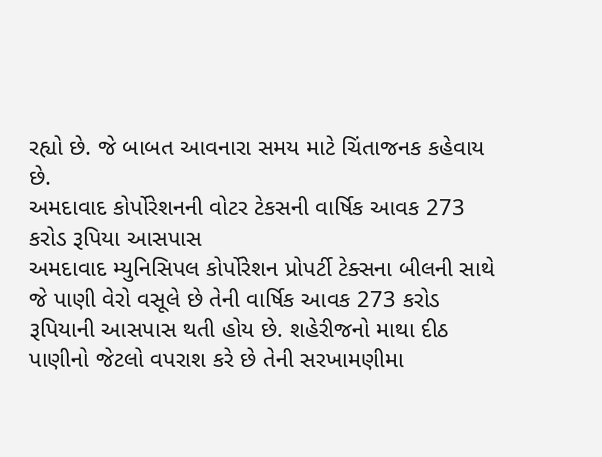રહ્યો છે. જે બાબત આવનારા સમય માટે ચિંતાજનક કહેવાય છે.
અમદાવાદ કોર્પોરેશનની વોટર ટેકસની વાર્ષિક આવક 273 કરોડ રૂપિયા આસપાસ
અમદાવાદ મ્યુનિસિપલ કોર્પોરેશન પ્રોપર્ટી ટેક્સના બીલની સાથે જે પાણી વેરો વસૂલે છે તેની વાર્ષિક આવક 273 કરોડ રૂપિયાની આસપાસ થતી હોય છે. શહેરીજનો માથા દીઠ પાણીનો જેટલો વપરાશ કરે છે તેની સરખામણીમા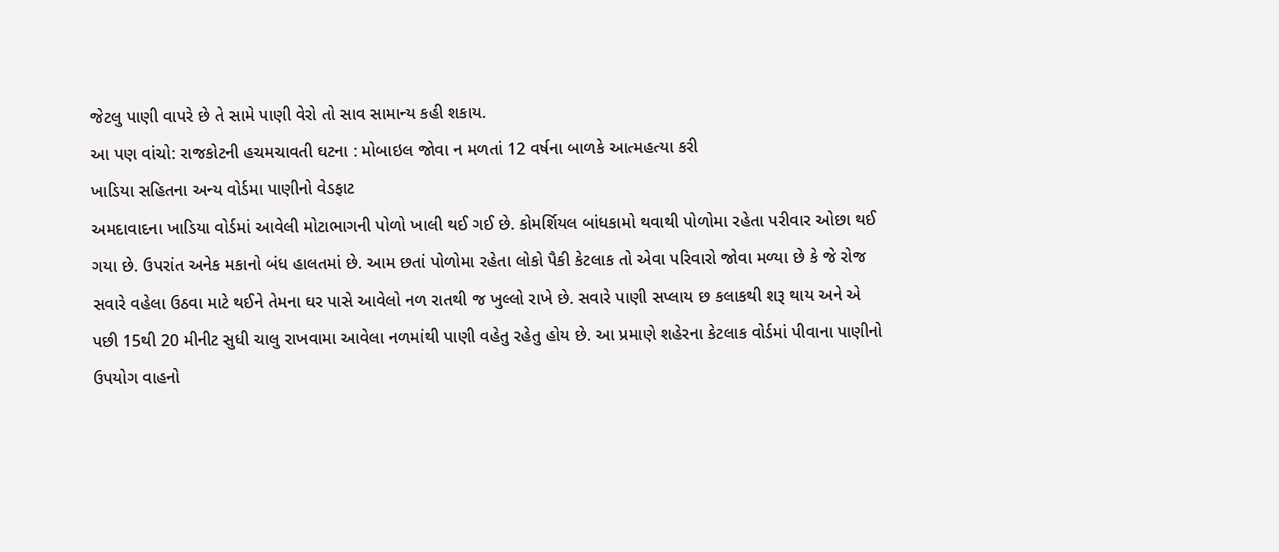જેટલુ પાણી વાપરે છે તે સામે પાણી વેરો તો સાવ સામાન્ય કહી શકાય.
આ પણ વાંચો: રાજકોટની હચમચાવતી ઘટના : મોબાઇલ જોવા ન મળતાં 12 વર્ષના બાળકે આત્મહત્યા કરી
ખાડિયા સહિતના અન્ય વોર્ડમા પાણીનો વેડફાટ
અમદાવાદના ખાડિયા વોર્ડમાં આવેલી મોટાભાગની પોળો ખાલી થઈ ગઈ છે. કોમર્શિયલ બાંધકામો થવાથી પોળોમા રહેતા પરીવાર ઓછા થઈ ગયા છે. ઉપરાંત અનેક મકાનો બંધ હાલતમાં છે. આમ છતાં પોળોમા રહેતા લોકો પૈકી કેટલાક તો એવા પરિવારો જોવા મળ્યા છે કે જે રોજ સવારે વહેલા ઉઠવા માટે થઈને તેમના ઘર પાસે આવેલો નળ રાતથી જ ખુલ્લો રાખે છે. સવારે પાણી સપ્લાય છ કલાકથી શરૂ થાય અને એ પછી 15થી 20 મીનીટ સુધી ચાલુ રાખવામા આવેલા નળમાંથી પાણી વહેતુ રહેતુ હોય છે. આ પ્રમાણે શહેરના કેટલાક વોર્ડમાં પીવાના પાણીનો ઉપયોગ વાહનો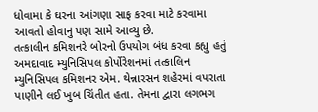ધોવામા કે ઘરના આંગણા સાફ કરવા માટે કરવામા આવતો હોવાનુ પણ સામે આવ્યુ છે.
તત્કાલીન કમિશનરે બોરનો ઉપયોગ બંધ કરવા કહ્યુ હતું
અમદાવાદ મ્યુનિસિપલ કોર્પોરેશનમાં તત્કાલિન મ્યુનિસિપલ કમિશનર એમ. થેન્નારસન શહેરમાં વપરાતા પાણીને લઈ ખુબ ચિંતીત હતા. તેમના દ્વારા લગભગ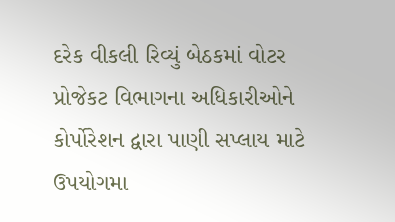દરેક વીકલી રિવ્યું બેઠકમાં વોટર પ્રોજેકટ વિભાગના અધિકારીઓને કોર્પોરેશન દ્વારા પાણી સપ્લાય માટે ઉપયોગમા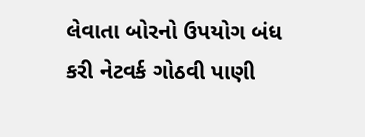લેવાતા બોરનો ઉપયોગ બંધ કરી નેટવર્ક ગોઠવી પાણી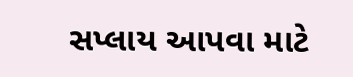સપ્લાય આપવા માટે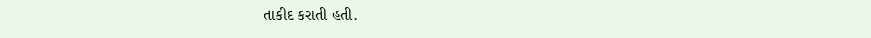તાકીદ કરાતી હતી.